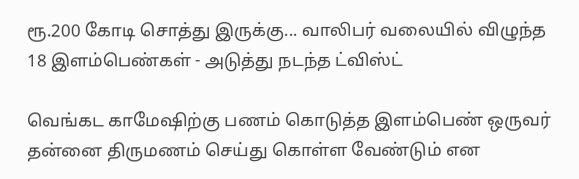ரூ.200 கோடி சொத்து இருக்கு... வாலிபர் வலையில் விழுந்த 18 இளம்பெண்கள் - அடுத்து நடந்த ட்விஸ்ட்

வெங்கட காமேஷிற்கு பணம் கொடுத்த இளம்பெண் ஒருவர் தன்னை திருமணம் செய்து கொள்ள வேண்டும் என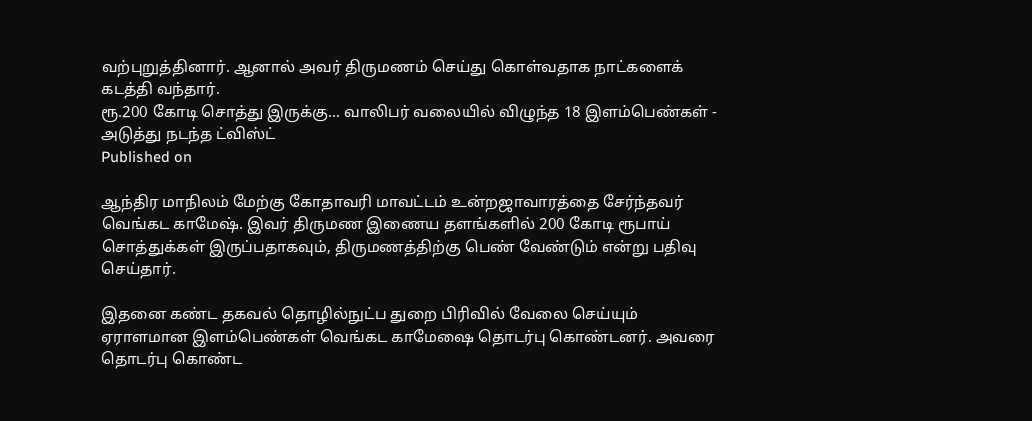வற்புறுத்தினார். ஆனால் அவர் திருமணம் செய்து கொள்வதாக நாட்களைக் கடத்தி வந்தார்.
ரூ.200 கோடி சொத்து இருக்கு... வாலிபர் வலையில் விழுந்த 18 இளம்பெண்கள் - அடுத்து நடந்த ட்விஸ்ட்
Published on

ஆந்திர மாநிலம் மேற்கு கோதாவரி மாவட்டம் உன்றஜாவாரத்தை சேர்ந்தவர் வெங்கட காமேஷ். இவர் திருமண இணைய தளங்களில் 200 கோடி ரூபாய் சொத்துக்கள் இருப்பதாகவும், திருமணத்திற்கு பெண் வேண்டும் என்று பதிவு செய்தார்.

இதனை கண்ட தகவல் தொழில்நுட்ப துறை பிரிவில் வேலை செய்யும் ஏராளமான இளம்பெண்கள் வெங்கட காமேஷை தொடர்பு கொண்டனர். அவரை தொடர்பு கொண்ட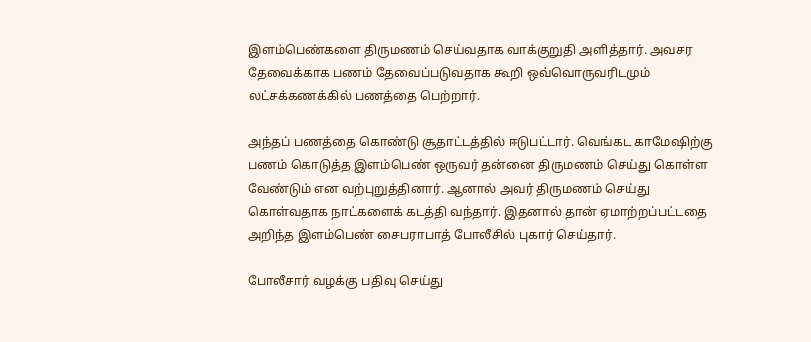இளம்பெண்களை திருமணம் செய்வதாக வாக்குறுதி அளித்தார். அவசர தேவைக்காக பணம் தேவைப்படுவதாக கூறி ஒவ்வொருவரிடமும் லட்சக்கணக்கில் பணத்தை பெற்றார்.

அந்தப் பணத்தை கொண்டு சூதாட்டத்தில் ஈடுபட்டார். வெங்கட காமேஷிற்கு பணம் கொடுத்த இளம்பெண் ஒருவர் தன்னை திருமணம் செய்து கொள்ள வேண்டும் என வற்புறுத்தினார். ஆனால் அவர் திருமணம் செய்து கொள்வதாக நாட்களைக் கடத்தி வந்தார். இதனால் தான் ஏமாற்றப்பட்டதை அறிந்த இளம்பெண் சைபராபாத் போலீசில் புகார் செய்தார்.

போலீசார் வழக்கு பதிவு செய்து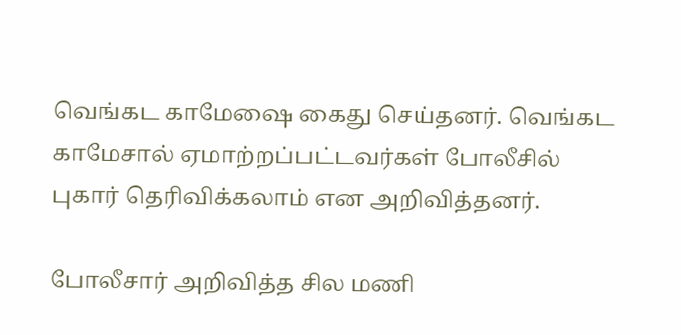வெங்கட காமேஷை கைது செய்தனர். வெங்கட காமேசால் ஏமாற்றப்பட்டவர்கள் போலீசில் புகார் தெரிவிக்கலாம் என அறிவித்தனர்.

போலீசார் அறிவித்த சில மணி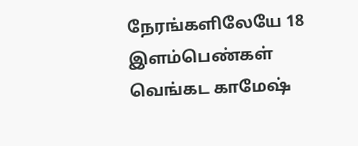நேரங்களிலேயே 18 இளம்பெண்கள் வெங்கட காமேஷ்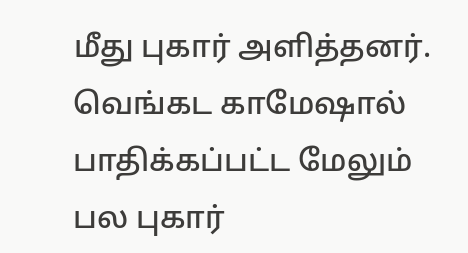மீது புகார் அளித்தனர். வெங்கட காமேஷால் பாதிக்கப்பட்ட மேலும் பல புகார்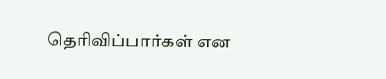தெரிவிப்பார்கள் என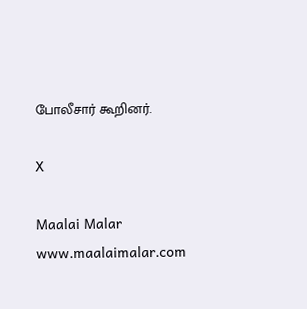போலீசார் கூறினர்.

X

Maalai Malar
www.maalaimalar.com